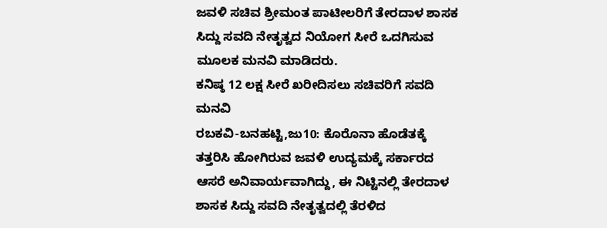ಜವಳಿ ಸಚಿವ ಶ್ರೀಮಂತ ಪಾಟೀಲರಿಗೆ ತೇರದಾಳ ಶಾಸಕ ಸಿದ್ದು ಸವದಿ ನೇತೃತ್ವದ ನಿಯೋಗ ಸೀರೆ ಒದಗಿಸುವ ಮೂಲಕ ಮನವಿ ಮಾಡಿದರು.
ಕನಿಷ್ಠ 12 ಲಕ್ಷ ಸೀರೆ ಖರೀದಿಸಲು ಸಚಿವರಿಗೆ ಸವದಿ ಮನವಿ
ರಬಕವಿ-ಬನಹಟ್ಟಿ,ಜು10: ಕೊರೊನಾ ಹೊಡೆತಕ್ಕೆ ತತ್ತರಿಸಿ ಹೋಗಿರುವ ಜವಳಿ ಉದ್ಯಮಕ್ಕೆ ಸರ್ಕಾರದ ಆಸರೆ ಅನಿವಾರ್ಯವಾಗಿದ್ದು, ಈ ನಿಟ್ಟಿನಲ್ಲಿ ತೇರದಾಳ ಶಾಸಕ ಸಿದ್ದು ಸವದಿ ನೇತೃತ್ವದಲ್ಲಿ ತೆರಳಿದ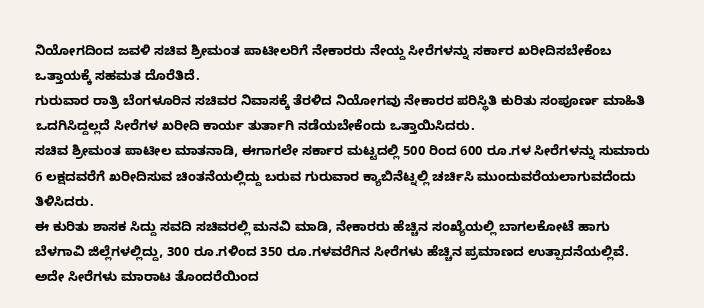ನಿಯೋಗದಿಂದ ಜವಳಿ ಸಚಿವ ಶ್ರೀಮಂತ ಪಾಟೀಲರಿಗೆ ನೇಕಾರರು ನೇಯ್ದ ಸೀರೆಗಳನ್ನು ಸರ್ಕಾರ ಖರೀದಿಸಬೇಕೆಂಬ ಒತ್ತಾಯಕ್ಕೆ ಸಹಮತ ದೊರೆತಿದೆ.
ಗುರುವಾರ ರಾತ್ರಿ ಬೆಂಗಳೂರಿನ ಸಚಿವರ ನಿವಾಸಕ್ಕೆ ತೆರಳಿದ ನಿಯೋಗವು ನೇಕಾರರ ಪರಿಸ್ಥಿತಿ ಕುರಿತು ಸಂಪೂರ್ಣ ಮಾಹಿತಿ ಒದಗಿಸಿದ್ದಲ್ಲದೆ ಸೀರೆಗಳ ಖರೀದಿ ಕಾರ್ಯ ತುರ್ತಾಗಿ ನಡೆಯಬೇಕೆಂದು ಒತ್ತಾಯಿಸಿದರು.
ಸಚಿವ ಶ್ರೀಮಂತ ಪಾಟೀಲ ಮಾತನಾಡಿ, ಈಗಾಗಲೇ ಸರ್ಕಾರ ಮಟ್ಟದಲ್ಲಿ 500 ರಿಂದ 600 ರೂ.ಗಳ ಸೀರೆಗಳನ್ನು ಸುಮಾರು 6 ಲಕ್ಷದವರೆಗೆ ಖರೀದಿಸುವ ಚಿಂತನೆಯಲ್ಲಿದ್ದು ಬರುವ ಗುರುವಾರ ಕ್ಯಾಬಿನೆಟ್ನಲ್ಲಿ ಚರ್ಚಿಸಿ ಮುಂದುವರೆಯಲಾಗುವದೆಂದು ತಿಳಿಸಿದರು.
ಈ ಕುರಿತು ಶಾಸಕ ಸಿದ್ದು ಸವದಿ ಸಚಿವರಲ್ಲಿ ಮನವಿ ಮಾಡಿ, ನೇಕಾರರು ಹೆಚ್ಚಿನ ಸಂಖ್ಯೆಯಲ್ಲಿ ಬಾಗಲಕೋಟೆ ಹಾಗು ಬೆಳಗಾವಿ ಜಿಲ್ಲೆಗಳಲ್ಲಿದ್ದು, 300 ರೂ.ಗಳಿಂದ 350 ರೂ.ಗಳವರೆಗಿನ ಸೀರೆಗಳು ಹೆಚ್ಚಿನ ಪ್ರಮಾಣದ ಉತ್ಪಾದನೆಯಲ್ಲಿವೆ. ಅದೇ ಸೀರೆಗಳು ಮಾರಾಟ ತೊಂದರೆಯಿಂದ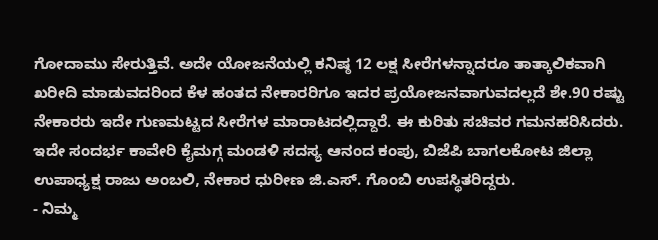ಗೋದಾಮು ಸೇರುತ್ತಿವೆ. ಅದೇ ಯೋಜನೆಯಲ್ಲಿ ಕನಿಷ್ಠ 12 ಲಕ್ಷ ಸೀರೆಗಳನ್ನಾದರೂ ತಾತ್ಕಾಲಿಕವಾಗಿ ಖರೀದಿ ಮಾಡುವದರಿಂದ ಕೆಳ ಹಂತದ ನೇಕಾರರಿಗೂ ಇದರ ಪ್ರಯೋಜನವಾಗುವದಲ್ಲದೆ ಶೇ.90 ರಷ್ಟು ನೇಕಾರರು ಇದೇ ಗುಣಮಟ್ಟದ ಸೀರೆಗಳ ಮಾರಾಟದಲ್ಲಿದ್ದಾರೆ. ಈ ಕುರಿತು ಸಚಿವರ ಗಮನಹರಿಸಿದರು.
ಇದೇ ಸಂದರ್ಭ ಕಾವೇರಿ ಕೈಮಗ್ಗ ಮಂಡಳಿ ಸದಸ್ಯ ಆನಂದ ಕಂಪು, ಬಿಜೆಪಿ ಬಾಗಲಕೋಟ ಜಿಲ್ಲಾ ಉಪಾಧ್ಯಕ್ಷ ರಾಜು ಅಂಬಲಿ, ನೇಕಾರ ಧುರೀಣ ಜಿ.ಎಸ್. ಗೊಂಬಿ ಉಪಸ್ಥಿತರಿದ್ದರು.
- ನಿಮ್ಮ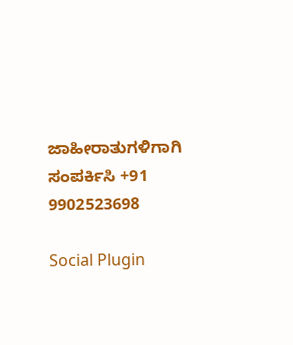ಜಾಹೀರಾತುಗಳಿಗಾಗಿ
ಸಂಪರ್ಕಿಸಿ +91 9902523698

Social Plugin